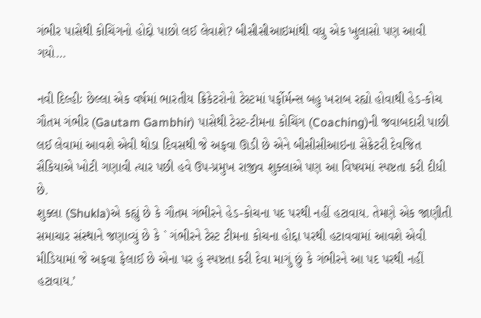ગંભીર પાસેથી કોચિંગનો હોદ્દો પાછો લઈ લેવાશે? બીસીસીઆઇમાંથી વધુ એક ખુલાસો પણ આવી ગયો…

નવી દિલ્હીઃ છેલ્લા એક વર્ષમાં ભારતીય ક્રિકેટરોનો ટેસ્ટમાં પર્ફોર્મન્સ બહુ ખરાબ રહ્યો હોવાથી હેડ-કોચ ગૌતમ ગંભીર (Gautam Gambhir) પાસેથી ટેસ્ટ-ટીમના કોચિંગ (Coaching)ની જવાબદારી પાછી લઈ લેવામાં આવશે એવી થોડા દિવસથી જે અફવા ઊડી છે એને બીસીસીઆઇના સેક્રેટરી દેવજિત સૈકિયાએ ખોટી ગણાવી ત્યાર પછી હવે ઉપ-પ્રમુખ રાજીવ શુક્લાએ પણ આ વિષયમાં સ્પષ્ટતા કરી દીધી છે.
શુક્લા (Shukla)એ કહ્યું છે કે ગૌતમ ગંભીરને હેડ-કોચના પદ પરથી નહીં હટાવાય. તેમણે એક જાણીતી સમાચાર સંસ્થાને જણાવ્યું છે કે ` ગંભીરને ટેસ્ટ ટીમના કોચના હોદ્દા પરથી હટાવવામાં આવશે એવી મીડિયામાં જે અફવા ફેલાઈ છે એના પર હું સ્પષ્ટતા કરી દેવા માગું છું કે ગંભીરને આ પદ પરથી નહીં હટાવાય.’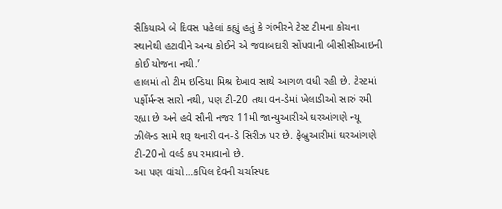સૈકિયાએ બે દિવસ પહેલાં કહ્યું હતું કે ગંભીરને ટેસ્ટ ટીમના કોચના સ્થાનેથી હટાવીને અન્ય કોઈને એ જવાબદારી સોંપવાની બીસીસીઆઇની કોઈ યોજના નથી.’
હાલમાં તો ટીમ ઇન્ડિયા મિશ્ર દેખાવ સાથે આગળ વધી રહી છે. ટેસ્ટમાં પર્ફોર્મન્સ સારો નથી, પણ ટી-20 તથા વન-ડેમાં ખેલાડીઓ સારું રમી રહ્યા છે અને હવે સૌની નજર 11મી જાન્યુઆરીએ ઘરઆંગણે ન્યૂ ઝીલૅન્ડ સામે શરૂ થનારી વન-ડે સિરીઝ પર છે. ફેબ્રુઆરીમાં ઘરઆંગણે ટી-20નો વર્લ્ડ કપ રમાવાનો છે.
આ પણ વાંચો…કપિલ દેવની ચર્ચાસ્પદ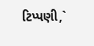ટિપ્પણી,`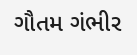ગૌતમ ગંભીર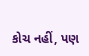કોચ નહીં, પણ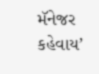મૅનેજર કહેવાય’